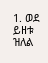1. ወደ ይዘቱ ዝለል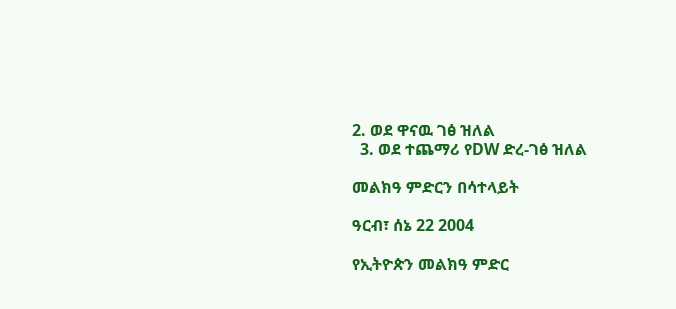2. ወደ ዋናዉ ገፅ ዝለል
  3. ወደ ተጨማሪ የDW ድረ-ገፅ ዝለል

መልክዓ ምድርን በሳተላይት

ዓርብ፣ ሰኔ 22 2004

የኢትዮጵን መልክዓ ምድር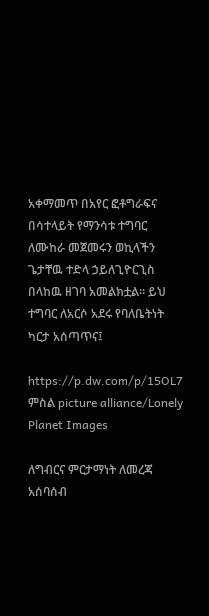አቀማመጥ በአየር ፎቶግራፍና በሳተላይት የማንሳቱ ተግባር ለሙከራ መጀመሩን ወኪላችን ጌታቸዉ ተድላ ኃይለጊዮርጊስ በላከዉ ዘገባ አመልክቷል። ይህ ተግባር ለአርሶ አደሩ የባለቤትነት ካርታ አሰጣጥና፤

https://p.dw.com/p/15OL7
ምስል picture alliance/Lonely Planet Images

ለግብርና ምርታማነት ለመረጃ አሰባሰብ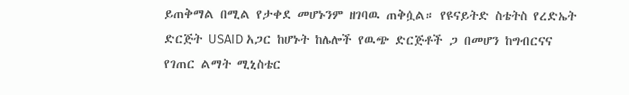ይጠቅማል በሚል የታቀደ መሆኑንም ዘገባዉ ጠቅሷል። የዩናይትድ ስቴትስ የረድኤት ድርጅት USAID አጋር ከሆኑት ከሌሎች የዉጭ ድርጅቶች ጋ በመሆን ከግብርናና የገጠር ልማት ሚኒስቴር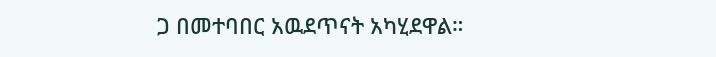ጋ በመተባበር አዉደጥናት አካሂደዋል።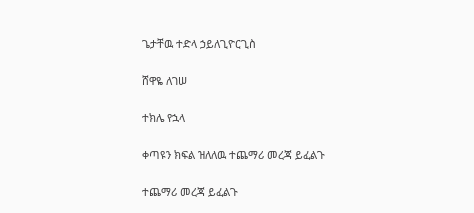ጌታቸዉ ተድላ ኃይለጊዮርጊስ

ሸዋዬ ለገሠ

ተክሌ የኋላ

ቀጣዩን ክፍል ዝለለዉ ተጨማሪ መረጃ ይፈልጉ

ተጨማሪ መረጃ ይፈልጉ